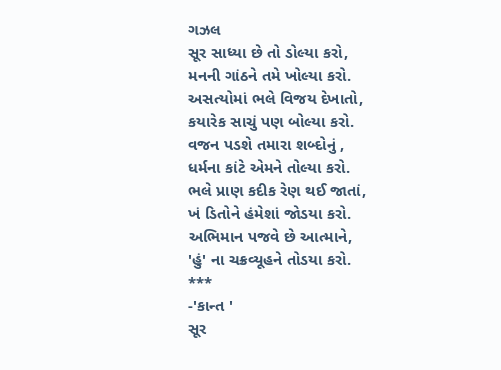ગઝલ
સૂર સાધ્યા છે તો ડોલ્યા કરો,
મનની ગાંઠને તમે ખોલ્યા કરો.
અસત્યોમાં ભલે વિજય દેખાતો,
કયારેક સાચું પણ બોલ્યા કરો.
વજન પડશે તમારા શબ્દોનું ,
ધર્મના કાંટે એમને તોલ્યા કરો.
ભલે પ્રાણ કદીક રેણ થઈ જાતાં,
ખં ડિતોને હંમેશાં જોડયા કરો.
અભિમાન પજવે છે આત્માને,
'હું' ના ચક્રવ્યૂહને તોડયા કરો.
***
-'કાન્ત '
સૂર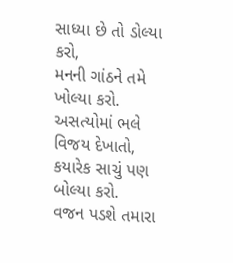સાધ્યા છે તો ડોલ્યા કરો,
મનની ગાંઠને તમે ખોલ્યા કરો.
અસત્યોમાં ભલે વિજય દેખાતો,
કયારેક સાચું પણ બોલ્યા કરો.
વજન પડશે તમારા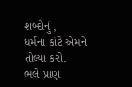શબ્દોનું ,
ધર્મના કાંટે એમને તોલ્યા કરો.
ભલે પ્રાણ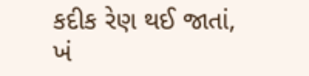કદીક રેણ થઈ જાતાં,
ખં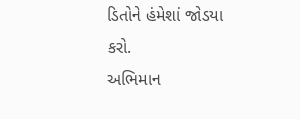ડિતોને હંમેશાં જોડયા કરો.
અભિમાન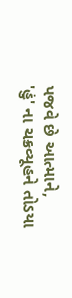પજવે છે આત્માને,
'હું' ના ચક્રવ્યૂહને તોડયા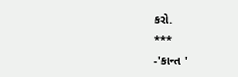કરો.
***
-'કાન્ત '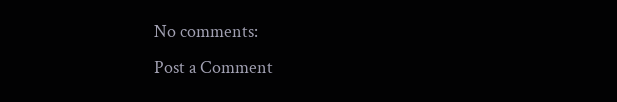No comments:
Post a Comment